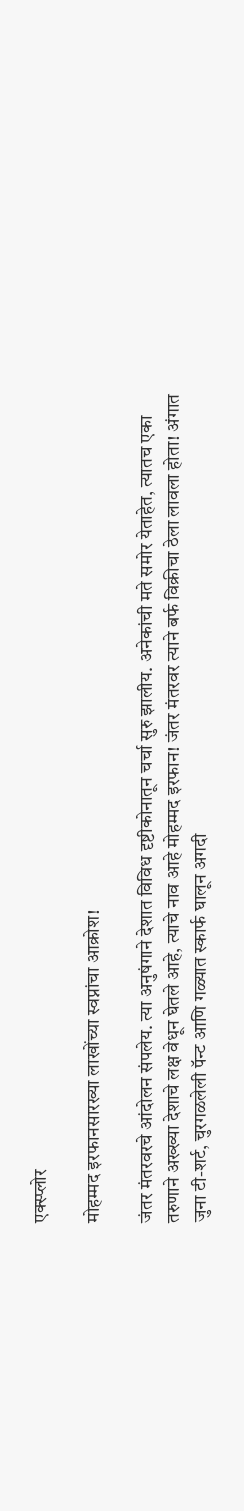एक्स्प्लोर

मोहम्मद इरफानसारख्या लाखोंच्या स्वप्नांचा आक्रोश!

जंतर मंतरवरचे आंदोलन संपलेय. त्या अनुषंगाने देशात विविध दृष्टीकोनातून चर्चा सुरु झालीय. अनेकांची मते समोर येताहेत, त्यातच एका तरुणाने अख्ख्या देशाचे लक्ष वेधून घेतले आहे, त्याचे नाव आहे मोहम्मद इरफान! जंतर मंतरवर त्याने बर्फ विक्रीचा ठेला लावला होता! अंगात जुना टी-शर्ट, चुरगळलेली पॅन्ट आणि गळ्यात स्कार्फ घालून अगदी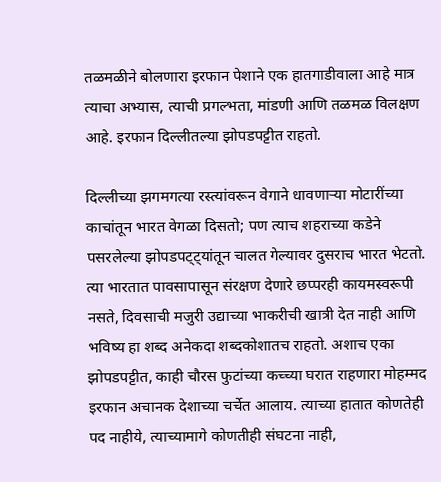तळमळीने बोलणारा इरफान पेशाने एक हातगाडीवाला आहे मात्र त्याचा अभ्यास, त्याची प्रगल्भता, मांडणी आणि तळमळ विलक्षण आहे. इरफान दिल्लीतल्या झोपडपट्टीत राहतो.

दिल्लीच्या झगमगत्या रस्त्यांवरून वेगाने धावणाऱ्या मोटारींच्या काचांतून भारत वेगळा दिसतो; पण त्याच शहराच्या कडेने पसरलेल्या झोपडपट्ट्यांतून चालत गेल्यावर दुसराच भारत भेटतो. त्या भारतात पावसापासून संरक्षण देणारे छप्परही कायमस्वरूपी नसते, दिवसाची मजुरी उद्याच्या भाकरीची खात्री देत नाही आणि भविष्य हा शब्द अनेकदा शब्दकोशातच राहतो. अशाच एका झोपडपट्टीत, काही चौरस फुटांच्या कच्च्या घरात राहणारा मोहम्मद इरफान अचानक देशाच्या चर्चेत आलाय. त्याच्या हातात कोणतेही पद नाहीये, त्याच्यामागे कोणतीही संघटना नाही,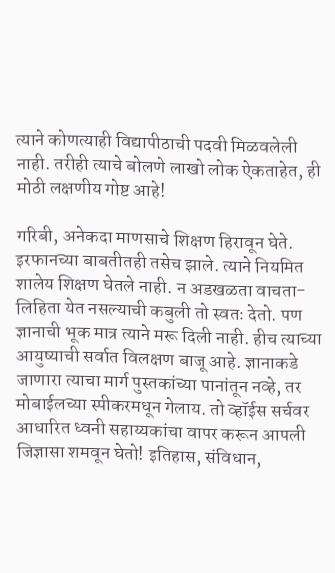त्याने कोणत्याही विद्यापीठाची पदवी मिळवलेली नाही. तरीही त्याचे बोलणे लाखो लोक ऐकताहेत, ही मोठी लक्षणीय गोष्ट आहे!

गरिबी, अनेकदा माणसाचे शिक्षण हिरावून घेते. इरफानच्या बाबतीतही तसेच झाले. त्याने नियमित शालेय शिक्षण घेतले नाही. न अडखळता वाचता-लिहिता येत नसल्याची कबुली तो स्वतः देतो. पण ज्ञानाची भूक मात्र त्याने मरू दिली नाही. हीच त्याच्या आयुष्याची सर्वात विलक्षण बाजू आहे. ज्ञानाकडे जाणारा त्याचा मार्ग पुस्तकांच्या पानांतून नव्हे, तर मोबाईलच्या स्पीकरमधून गेलाय. तो व्हॉईस सर्चवर आधारित ध्वनी सहाय्यकांचा वापर करून आपली जिज्ञासा शमवून घेतो! इतिहास, संविधान,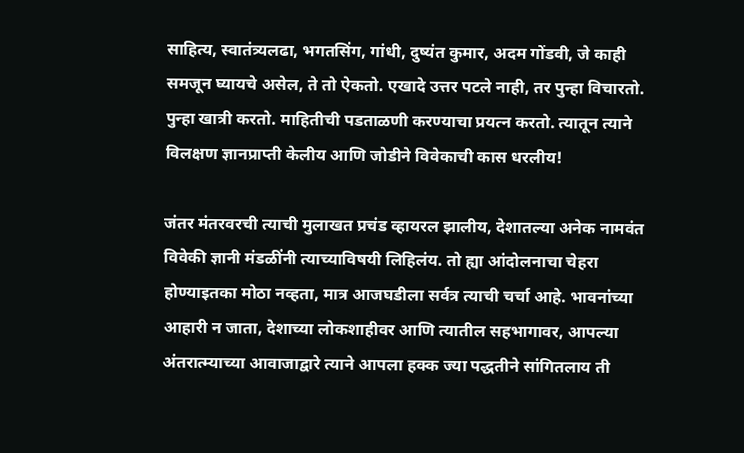साहित्य, स्वातंत्र्यलढा, भगतसिंग, गांधी, दुष्यंत कुमार, अदम गोंडवी, जे काही समजून घ्यायचे असेल, ते तो ऐकतो. एखादे उत्तर पटले नाही, तर पुन्हा विचारतो. पुन्हा खात्री करतो. माहितीची पडताळणी करण्याचा प्रयत्न करतो. त्यातून त्याने विलक्षण ज्ञानप्राप्ती केलीय आणि जोडीने विवेकाची कास धरलीय!

जंतर मंतरवरची त्याची मुलाखत प्रचंड व्हायरल झालीय, देशातल्या अनेक नामवंत विवेकी ज्ञानी मंडळींनी त्याच्याविषयी लिहिलंय. तो ह्या आंदोलनाचा चेहरा होण्याइतका मोठा नव्हता, मात्र आजघडीला सर्वत्र त्याची चर्चा आहे. भावनांच्या आहारी न जाता, देशाच्या लोकशाहीवर आणि त्यातील सहभागावर, आपल्या अंतरात्म्याच्या आवाजाद्वारे त्याने आपला हक्क ज्या पद्धतीने सांगितलाय ती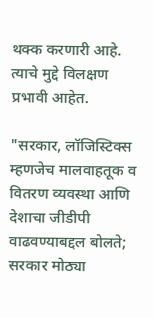थक्क करणारी आहे. त्याचे मुद्दे विलक्षण प्रभावी आहेत.

"सरकार, लॉजिस्टिक्स म्हणजेच मालवाहतूक व वितरण व्यवस्था आणि देशाचा जीडीपी वाढवण्याबद्दल बोलते; सरकार मोठ्या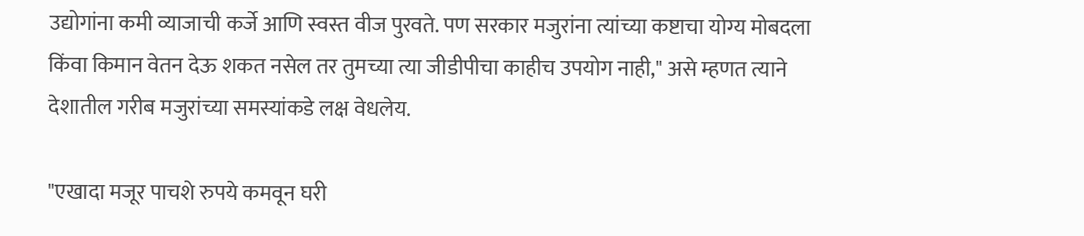उद्योगांना कमी व्याजाची कर्जे आणि स्वस्त वीज पुरवते. पण सरकार मजुरांना त्यांच्या कष्टाचा योग्य मोबदला किंवा किमान वेतन देऊ शकत नसेल तर तुमच्या त्या जीडीपीचा काहीच उपयोग नाही," असे म्हणत त्याने देशातील गरीब मजुरांच्या समस्यांकडे लक्ष वेधलेय.

"एखादा मजूर पाचशे रुपये कमवून घरी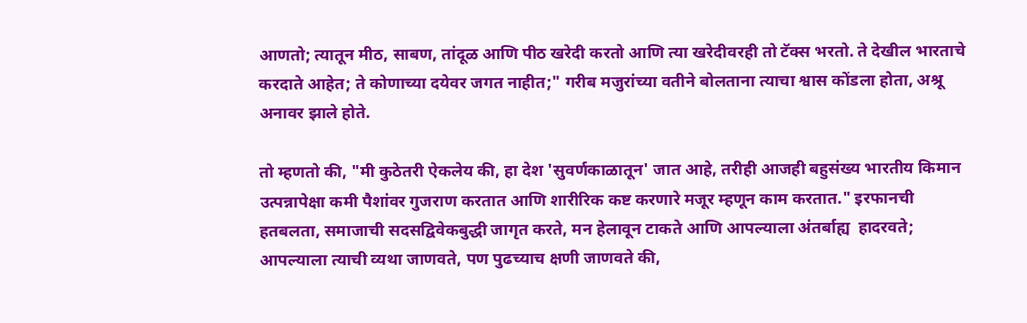आणतो; त्यातून मीठ, साबण, तांदूळ आणि पीठ खरेदी करतो आणि त्या खरेदीवरही तो टॅक्स भरतो. ते देखील भारताचे करदाते आहेत; ते कोणाच्या दयेवर जगत नाहीत;" गरीब मजुरांच्या वतीने बोलताना त्याचा श्वास कोंडला होता, अश्रू अनावर झाले होते.

तो म्हणतो की, "मी कुठेतरी ऐकलेय की, हा देश 'सुवर्णकाळातून' जात आहे, तरीही आजही बहुसंख्य भारतीय किमान उत्पन्नापेक्षा कमी पैशांवर गुजराण करतात आणि शारीरिक कष्ट करणारे मजूर म्हणून काम करतात." इरफानची हतबलता, समाजाची सदसद्विवेकबुद्धी जागृत करते, मन हेलावून टाकते आणि आपल्याला अंतर्बाह्य  हादरवते; आपल्याला त्याची व्यथा जाणवते, पण पुढच्याच क्षणी जाणवते की,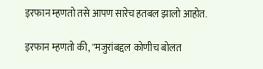इरफान म्हणतो तसे आपण सारेच हतबल झालो आहोत.

इरफान म्हणतो की, "मजुरांबद्दल कोणीच बोलत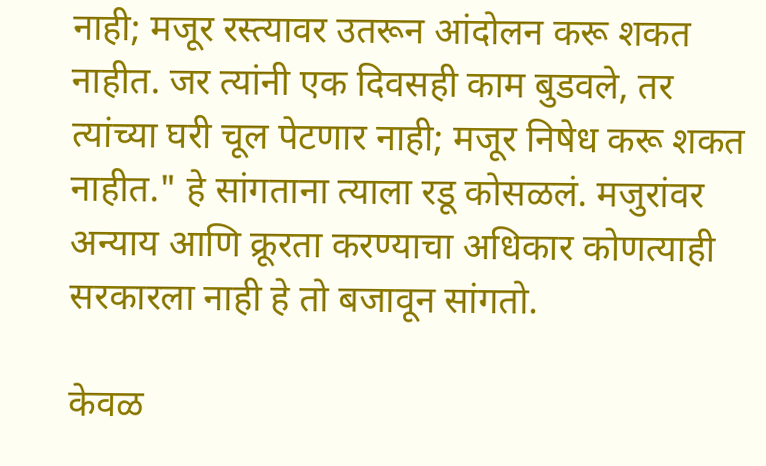नाही; मजूर रस्त्यावर उतरून आंदोलन करू शकत नाहीत. जर त्यांनी एक दिवसही काम बुडवले, तर त्यांच्या घरी चूल पेटणार नाही; मजूर निषेध करू शकत नाहीत." हे सांगताना त्याला रडू कोसळलं. मजुरांवर अन्याय आणि क्रूरता करण्याचा अधिकार कोणत्याही सरकारला नाही हे तो बजावून सांगतो.

केवळ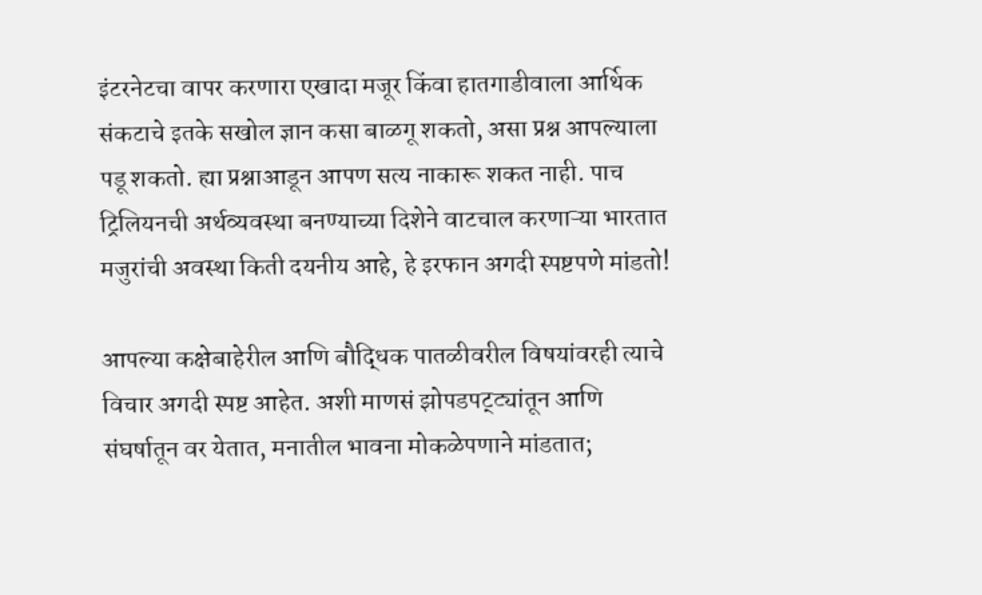इंटरनेटचा वापर करणारा एखादा मजूर किंवा हातगाडीवाला आर्थिक संकटाचे इतके सखोल ज्ञान कसा बाळगू शकतो, असा प्रश्न आपल्याला पडू शकतो. ह्या प्रश्नाआडून आपण सत्य नाकारू शकत नाही. पाच ट्रिलियनची अर्थव्यवस्था बनण्याच्या दिशेने वाटचाल करणाऱ्या भारतात मजुरांची अवस्था किती दयनीय आहे, हे इरफान अगदी स्पष्टपणे मांडतो!

आपल्या कक्षेबाहेरील आणि बौद्धिक पातळीवरील विषयांवरही त्याचे विचार अगदी स्पष्ट आहेत. अशी माणसं झोपडपट्ट्यांतून आणि संघर्षातून वर येतात, मनातील भावना मोकळेपणाने मांडतात;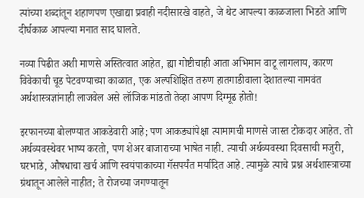त्यांच्या शब्दांतून शहाणपण एखाद्या प्रवाही नदीसारखे वाहते, जे थेट आपल्या काळजाला भिडते आणि दीर्घकाळ आपल्या मनात साद घालते.

नव्या पिढीत अशी माणसे अस्तित्वात आहेत, ह्या गोष्टीचाही आता अभिमान वाटू लागलाय, कारण विवेकाची चूड पेटवण्याच्या काळात, एक अल्पशिक्षित तरुण हातगाडीवाला देशातल्या नामवंत अर्थशास्त्रज्ञांनाही लाजवेल असे लॉजिक मांडतो तेव्हा आपण दिग्मूढ होतो!

इरफानच्या बोलण्यात आकडेवारी आहे; पण आकड्यांपेक्षा त्यामागची माणसे जास्त टोकदार आहेत. तो अर्थव्यवस्थेवर भाष्य करतो, पण शेअर बाजाराच्या भाषेत नाही. त्याची अर्थव्यवस्था दिवसाची मजुरी, घरभाडे, औषधाचा खर्च आणि स्वयंपाकाच्या गॅसपर्यंत मर्यादित आहे. त्यामुळे त्याचे प्रश्न अर्थशास्त्राच्या ग्रंथातून आलेले नाहीत; ते रोजच्या जगण्यातून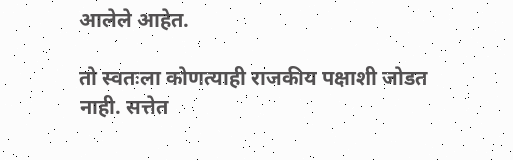आलेले आहेत.

तो स्वतःला कोणत्याही राजकीय पक्षाशी जोडत नाही. सत्तेत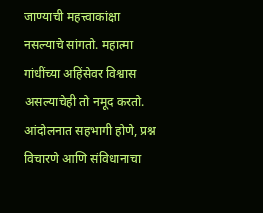जाण्याची महत्त्वाकांक्षा नसल्याचे सांगतो. महात्मा गांधींच्या अहिंसेवर विश्वास असल्याचेही तो नमूद करतो. आंदोलनात सहभागी होणे, प्रश्न विचारणे आणि संविधानाचा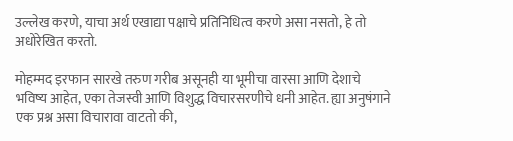उल्लेख करणे, याचा अर्थ एखाद्या पक्षाचे प्रतिनिधित्व करणे असा नसतो, हे तो अधोरेखित करतो.

मोहम्मद इरफान सारखे तरुण गरीब असूनही या भूमीचा वारसा आणि देशाचे भविष्य आहेत, एका तेजस्वी आणि विशुद्ध विचारसरणीचे धनी आहेत. ह्या अनुषंगाने एक प्रश्न असा विचारावा वाटतो की,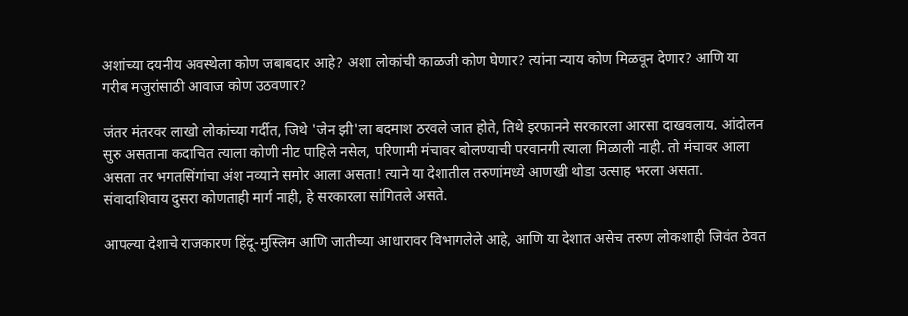अशांच्या दयनीय अवस्थेला कोण जबाबदार आहे? अशा लोकांची काळजी कोण घेणार? त्यांना न्याय कोण मिळवून देणार? आणि या गरीब मजुरांसाठी आवाज कोण उठवणार?

जंतर मंतरवर लाखो लोकांच्या गर्दीत, जिथे 'जेन झी'ला बदमाश ठरवले जात होते, तिथे इरफानने सरकारला आरसा दाखवलाय. आंदोलन सुरु असताना कदाचित त्याला कोणी नीट पाहिले नसेल, परिणामी मंचावर बोलण्याची परवानगी त्याला मिळाली नाही. तो मंचावर आला असता तर भगतसिंगांचा अंश नव्याने समोर आला असता! त्याने या देशातील तरुणांमध्ये आणखी थोडा उत्साह भरला असता. संवादाशिवाय दुसरा कोणताही मार्ग नाही, हे सरकारला सांगितले असते.

आपल्या देशाचे राजकारण हिंदू-मुस्लिम आणि जातीच्या आधारावर विभागलेले आहे, आणि या देशात असेच तरुण लोकशाही जिवंत ठेवत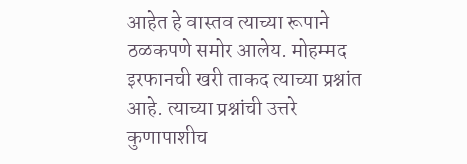आहेत हे वास्तव त्याच्या रूपाने ठळकपणे समोर आलेय. मोहम्मद इरफानची खरी ताकद त्याच्या प्रश्नांत आहे. त्याच्या प्रश्नांची उत्तरे कुणापाशीच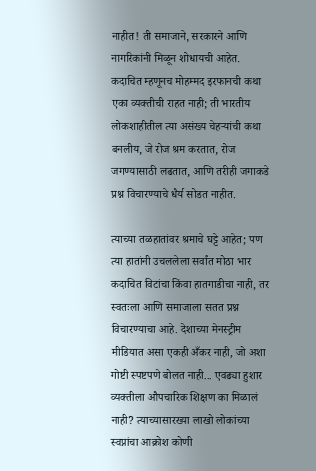नाहीत! ती समाजाने, सरकारने आणि नागरिकांनी मिळून शोधायची आहेत. कदाचित म्हणूनच मोहम्मद इरफानची कथा एका व्यक्तीची राहत नाही; ती भारतीय लोकशाहीतील त्या असंख्य चेहऱ्यांची कथा बनलीय, जे रोज श्रम करतात, रोज जगण्यासाठी लढतात, आणि तरीही जगाकडे प्रश्न विचारण्याचे धैर्य सोडत नाहीत.

त्याच्या तळहातांवर श्रमाचे घट्टे आहेत; पण त्या हातांनी उचललेला सर्वांत मोठा भार कदाचित विटांचा किंवा हातगाडीचा नाही, तर स्वतःला आणि समाजाला सतत प्रश्न विचारण्याचा आहे. देशाच्या मेनस्ट्रीम मीडियात असा एकही अँकर नाही, जो अशा गोष्टी स्पष्टपणे बोलत नाही... एवढ्या हुशार व्यक्तीला औपचारिक शिक्षण का मिळालं नाही? त्याच्यासारख्या लाखो लोकांच्या स्वप्नांचा आक्रोश कोणी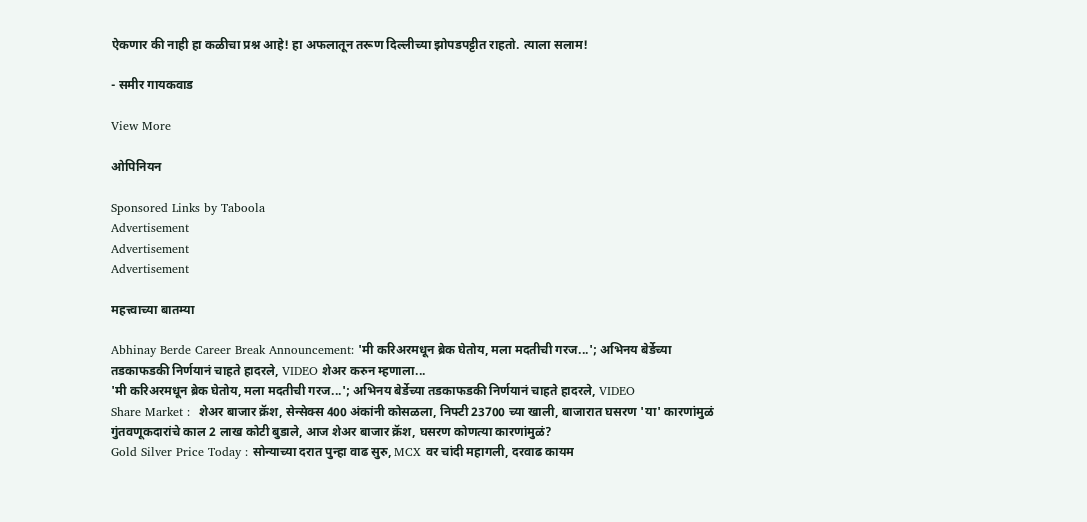ऐकणार की नाही हा कळीचा प्रश्न आहे! हा अफलातून तरूण दिल्लीच्या झोपडपट्टीत राहतो. त्याला सलाम!

- समीर गायकवाड

View More

ओपिनियन

Sponsored Links by Taboola
Advertisement
Advertisement
Advertisement

महत्त्वाच्या बातम्या

Abhinay Berde Career Break Announcement: 'मी करिअरमधून ब्रेक घेतोय, मला मदतीची गरज...'; अभिनय बेर्डेच्या तडकाफडकी निर्णयानं चाहते हादरले, VIDEO शेअर करुन म्हणाला...
'मी करिअरमधून ब्रेक घेतोय, मला मदतीची गरज...'; अभिनय बेर्डेच्या तडकाफडकी निर्णयानं चाहते हादरले, VIDEO
Share Market :  शेअर बाजार क्रॅश, सेन्सेक्स 400 अंकांनी कोसळला, निफ्टी 23700 च्या खाली, बाजारात घसरण 'या' कारणांमुळं
गुंतवणूकदारांचे काल 2 लाख कोटी बुडाले, आज शेअर बाजार क्रॅश, घसरण कोणत्या कारणांमुळं?
Gold Silver Price Today : सोन्याच्या दरात पुन्हा वाढ सुरु, MCX वर चांदी महागली, दरवाढ कायम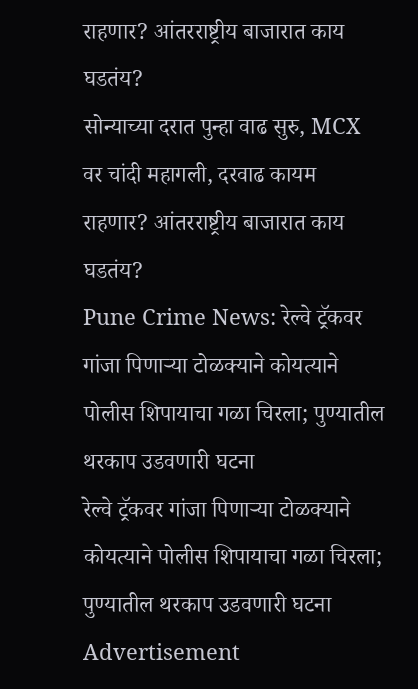राहणार? आंतरराष्ट्रीय बाजारात काय घडतंय?
सोन्याच्या दरात पुन्हा वाढ सुरु, MCX वर चांदी महागली, दरवाढ कायम राहणार? आंतरराष्ट्रीय बाजारात काय घडतंय?
Pune Crime News: रेल्वे ट्रॅकवर गांजा पिणाऱ्या टोळक्याने कोयत्याने पोलीस शिपायाचा गळा चिरला; पुण्यातील थरकाप उडवणारी घटना
रेल्वे ट्रॅकवर गांजा पिणाऱ्या टोळक्याने कोयत्याने पोलीस शिपायाचा गळा चिरला; पुण्यातील थरकाप उडवणारी घटना
Advertisement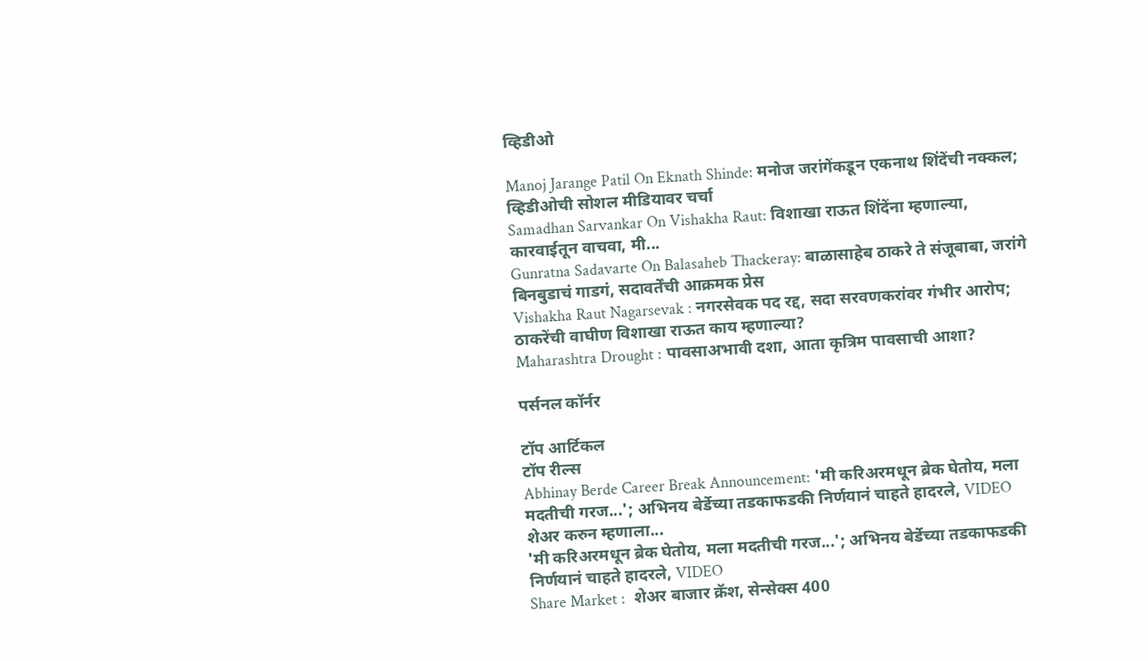व्हिडीओ

Manoj Jarange Patil On Eknath Shinde: मनोज जरांगेंकडून एकनाथ शिंदेंची नक्कल; व्हिडीओची सोशल मीडियावर चर्चा
Samadhan Sarvankar On Vishakha Raut: विशाखा राऊत शिंदेंना म्हणाल्या, कारवाईतून वाचवा, मी...
Gunratna Sadavarte On Balasaheb Thackeray: बाळासाहेब ठाकरे ते संजूबाबा, जरांगे बिनबुडाचं गाडगं, सदावर्तेंची आक्रमक प्रेस
Vishakha Raut Nagarsevak : नगरसेवक पद रद्द, सदा सरवणकरांवर गंभीर आरोप; ठाकरेंची वाघीण विशाखा राऊत काय म्हणाल्या?
Maharashtra Drought : पावसाअभावी दशा, आता कृत्रिम पावसाची आशा?

पर्सनल कॉर्नर

टॉप आर्टिकल
टॉप रील्स
Abhinay Berde Career Break Announcement: 'मी करिअरमधून ब्रेक घेतोय, मला मदतीची गरज...'; अभिनय बेर्डेच्या तडकाफडकी निर्णयानं चाहते हादरले, VIDEO शेअर करुन म्हणाला...
'मी करिअरमधून ब्रेक घेतोय, मला मदतीची गरज...'; अभिनय बेर्डेच्या तडकाफडकी निर्णयानं चाहते हादरले, VIDEO
Share Market :  शेअर बाजार क्रॅश, सेन्सेक्स 400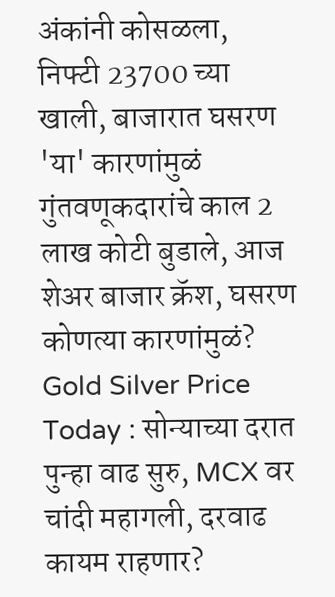अंकांनी कोसळला, निफ्टी 23700 च्या खाली, बाजारात घसरण 'या' कारणांमुळं
गुंतवणूकदारांचे काल 2 लाख कोटी बुडाले, आज शेअर बाजार क्रॅश, घसरण कोणत्या कारणांमुळं?
Gold Silver Price Today : सोन्याच्या दरात पुन्हा वाढ सुरु, MCX वर चांदी महागली, दरवाढ कायम राहणार?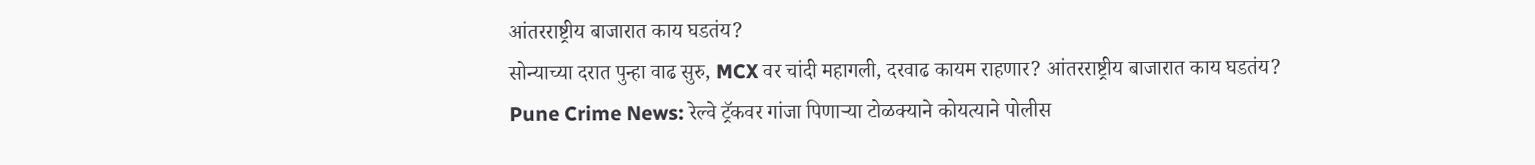आंतरराष्ट्रीय बाजारात काय घडतंय?
सोन्याच्या दरात पुन्हा वाढ सुरु, MCX वर चांदी महागली, दरवाढ कायम राहणार? आंतरराष्ट्रीय बाजारात काय घडतंय?
Pune Crime News: रेल्वे ट्रॅकवर गांजा पिणाऱ्या टोळक्याने कोयत्याने पोलीस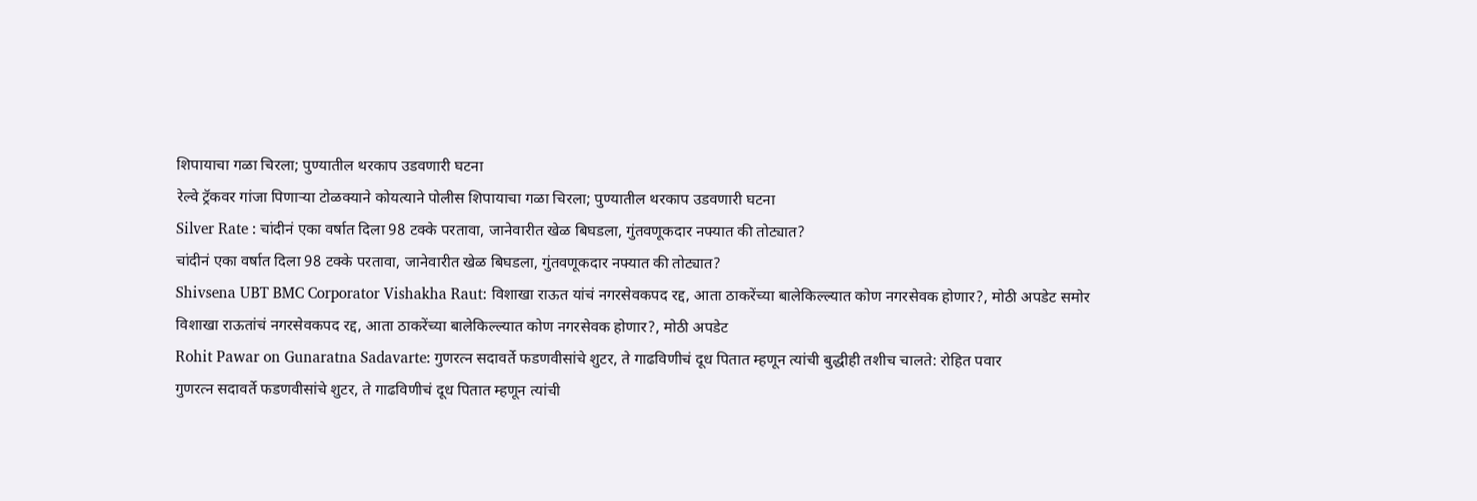शिपायाचा गळा चिरला; पुण्यातील थरकाप उडवणारी घटना
रेल्वे ट्रॅकवर गांजा पिणाऱ्या टोळक्याने कोयत्याने पोलीस शिपायाचा गळा चिरला; पुण्यातील थरकाप उडवणारी घटना
Silver Rate : चांदीनं एका वर्षात दिला 98 टक्के परतावा, जानेवारीत खेळ बिघडला, गुंतवणूकदार नफ्यात की तोट्यात?
चांदीनं एका वर्षात दिला 98 टक्के परतावा, जानेवारीत खेळ बिघडला, गुंतवणूकदार नफ्यात की तोट्यात?
Shivsena UBT BMC Corporator Vishakha Raut: विशाखा राऊत यांचं नगरसेवकपद रद्द, आता ठाकरेंच्या बालेकिल्ल्यात कोण नगरसेवक होणार?, मोठी अपडेट समोर
विशाखा राऊतांचं नगरसेवकपद रद्द, आता ठाकरेंच्या बालेकिल्ल्यात कोण नगरसेवक होणार?, मोठी अपडेट
Rohit Pawar on Gunaratna Sadavarte: गुणरत्न सदावर्ते फडणवीसांचे शुटर, ते गाढविणीचं दूध पितात म्हणून त्यांची बुद्धीही तशीच चालते: रोहित पवार
गुणरत्न सदावर्ते फडणवीसांचे शुटर, ते गाढविणीचं दूध पितात म्हणून त्यांची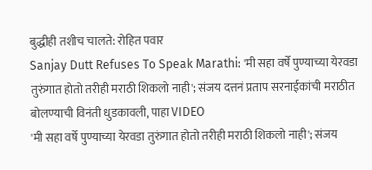बुद्धीही तशीच चालते: रोहित पवार
Sanjay Dutt Refuses To Speak Marathi: 'मी सहा वर्षे पुण्याच्या येरवडा तुरुंगात होतो तरीही मराठी शिकलो नाही'; संजय दत्तनं प्रताप सरनाईकांची मराठीत बोलण्याची विनंती धुडकावली, पाहा VIDEO
'मी सहा वर्षे पुण्याच्या येरवडा तुरुंगात होतो तरीही मराठी शिकलो नाही'; संजय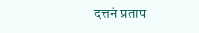दत्तनं प्रताप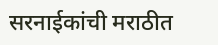सरनाईकांची मराठीत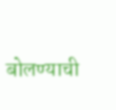बोलण्याची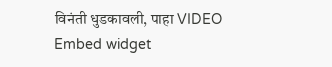विनंती धुडकावली, पाहा VIDEO
Embed widget